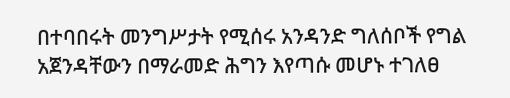በተባበሩት መንግሥታት የሚሰሩ አንዳንድ ግለሰቦች የግል አጀንዳቸውን በማራመድ ሕግን እየጣሱ መሆኑ ተገለፀ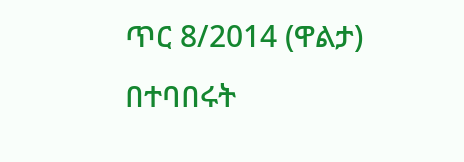ጥር 8/2014 (ዋልታ) በተባበሩት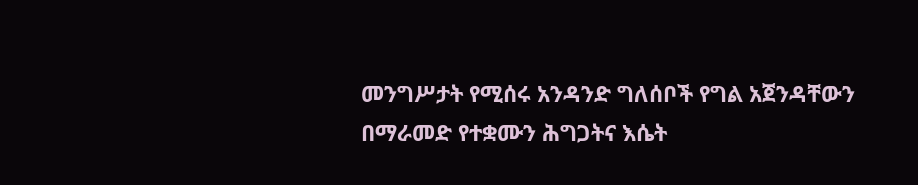መንግሥታት የሚሰሩ አንዳንድ ግለሰቦች የግል አጀንዳቸውን በማራመድ የተቋሙን ሕግጋትና እሴት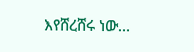እየሸረሸሩ ነው…